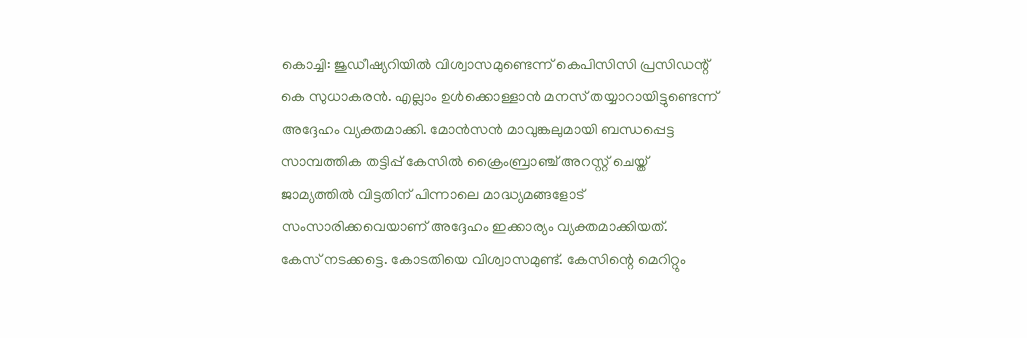കൊച്ചി: ജുഡീഷ്യറിയിൽ വിശ്വാസമുണ്ടെന്ന് കെപിസിസി പ്രസിഡന്റ് കെ സുധാകരൻ. എല്ലാം ഉൾക്കൊള്ളാൻ മനസ് തയ്യാറായിട്ടുണ്ടെന്ന് അദ്ദേഹം വ്യക്തമാക്കി. മോൻസൻ മാവുങ്കലുമായി ബന്ധപ്പെട്ട സാമ്പത്തിക തട്ടിപ്പ് കേസിൽ ക്രൈംബ്രാഞ്ച് അറസ്റ്റ് ചെയ്ത് ജാമ്യത്തിൽ വിട്ടതിന് പിന്നാലെ മാദ്ധ്യമങ്ങളോട് സംസാരിക്കവെയാണ് അദ്ദേഹം ഇക്കാര്യം വ്യക്തമാക്കിയത്.
കേസ് നടക്കട്ടെ. കോടതിയെ വിശ്വാസമുണ്ട്. കേസിന്റെ മെറിറ്റും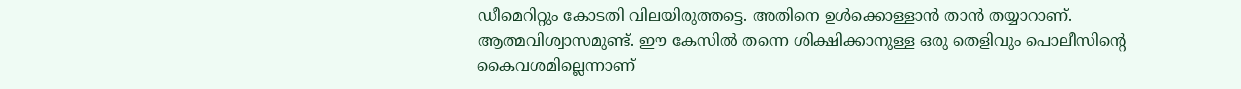ഡീമെറിറ്റും കോടതി വിലയിരുത്തട്ടെ. അതിനെ ഉൾക്കൊള്ളാൻ താൻ തയ്യാറാണ്. ആത്മവിശ്വാസമുണ്ട്. ഈ കേസിൽ തന്നെ ശിക്ഷിക്കാനുള്ള ഒരു തെളിവും പൊലീസിന്റെ കൈവശമില്ലെന്നാണ്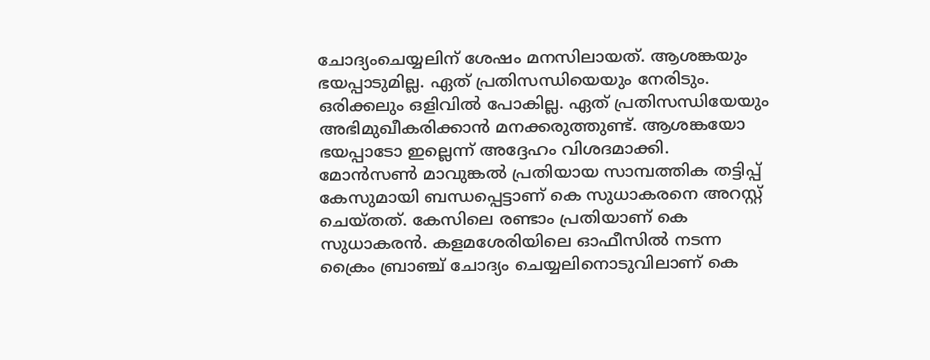ചോദ്യംചെയ്യലിന് ശേഷം മനസിലായത്. ആശങ്കയും ഭയപ്പാടുമില്ല. ഏത് പ്രതിസന്ധിയെയും നേരിടും. ഒരിക്കലും ഒളിവിൽ പോകില്ല. ഏത് പ്രതിസന്ധിയേയും അഭിമുഖീകരിക്കാൻ മനക്കരുത്തുണ്ട്. ആശങ്കയോ ഭയപ്പാടോ ഇല്ലെന്ന് അദ്ദേഹം വിശദമാക്കി.
മോൻസൺ മാവുങ്കൽ പ്രതിയായ സാമ്പത്തിക തട്ടിപ്പ് കേസുമായി ബന്ധപ്പെട്ടാണ് കെ സുധാകരനെ അറസ്റ്റ് ചെയ്തത്. കേസിലെ രണ്ടാം പ്രതിയാണ് കെ സുധാകരൻ. കളമശേരിയിലെ ഓഫീസിൽ നടന്ന ക്രൈം ബ്രാഞ്ച് ചോദ്യം ചെയ്യലിനൊടുവിലാണ് കെ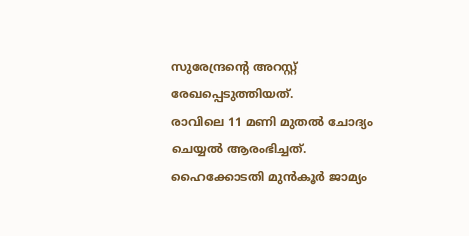സുരേന്ദ്രന്റെ അറസ്റ്റ് രേഖപ്പെടുത്തിയത്.
രാവിലെ 11 മണി മുതൽ ചോദ്യം ചെയ്യൽ ആരംഭിച്ചത്. ഹൈക്കോടതി മുൻകൂർ ജാമ്യം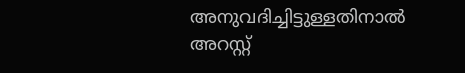അനുവദിച്ചിട്ടുള്ളതിനാൽ അറസ്റ്റ്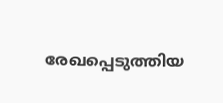രേഖപ്പെടുത്തിയ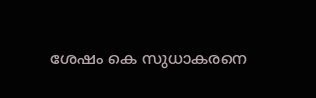ശേഷം കെ സുധാകരനെ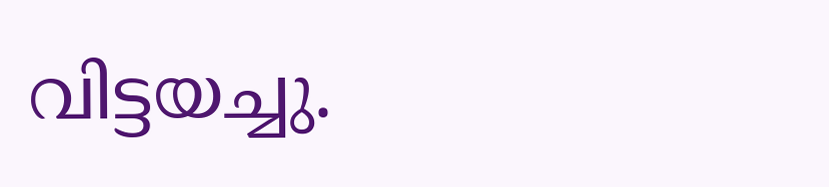വിട്ടയച്ചു.